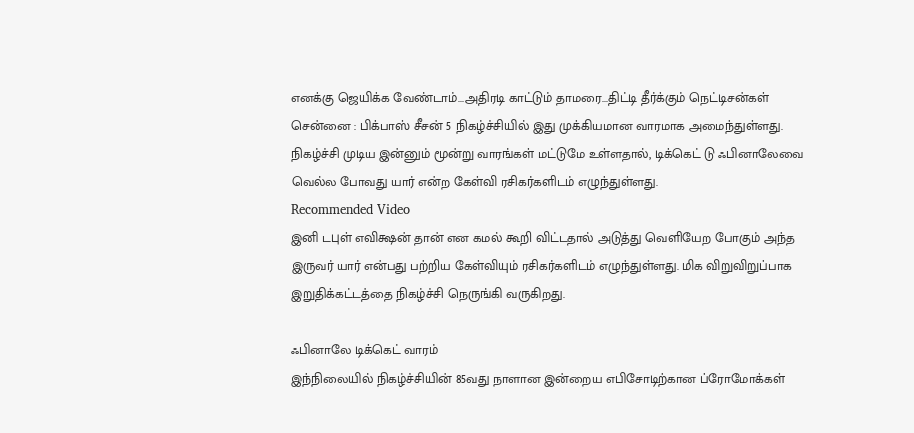எனக்கு ஜெயிக்க வேண்டாம்...அதிரடி காட்டும் தாமரை...திட்டி தீர்க்கும் நெட்டிசன்கள்
சென்னை : பிக்பாஸ் சீசன் 5 நிகழ்ச்சியில் இது முக்கியமான வாரமாக அமைந்துள்ளது. நிகழ்ச்சி முடிய இன்னும் மூன்று வாரங்கள் மட்டுமே உள்ளதால், டிக்கெட் டு ஃபினாலேவை வெல்ல போவது யார் என்ற கேள்வி ரசிகர்களிடம் எழுந்துள்ளது.
Recommended Video
இனி டபுள் எவிக்ஷன் தான் என கமல் கூறி விட்டதால் அடுத்து வெளியேற போகும் அந்த இருவர் யார் என்பது பற்றிய கேள்வியும் ரசிகர்களிடம் எழுந்துள்ளது. மிக விறுவிறுப்பாக இறுதிக்கட்டத்தை நிகழ்ச்சி நெருங்கி வருகிறது.

ஃபினாலே டிக்கெட் வாரம்
இந்நிலையில் நிகழ்ச்சியின் 85வது நாளான இன்றைய எபிசோடிற்கான ப்ரோமோக்கள்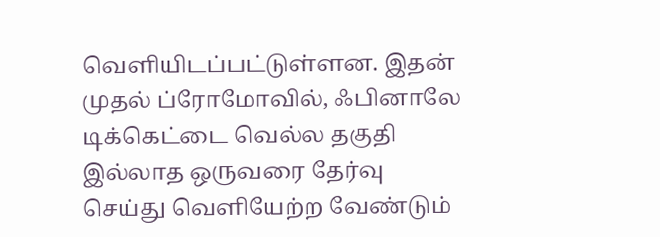வெளியிடப்பட்டுள்ளன. இதன் முதல் ப்ரோமோவில், ஃபினாலே டிக்கெட்டை வெல்ல தகுதி இல்லாத ஒருவரை தேர்வு செய்து வெளியேற்ற வேண்டும்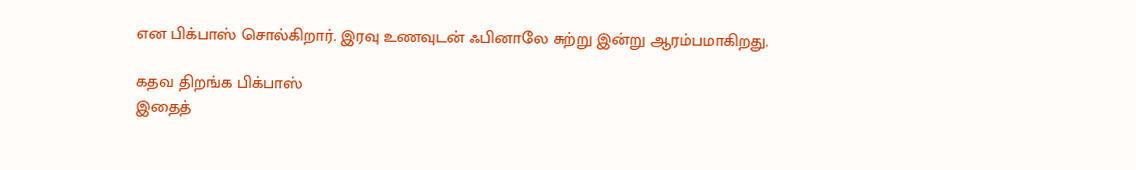என பிக்பாஸ் சொல்கிறார். இரவு உணவுடன் ஃபினாலே சுற்று இன்று ஆரம்பமாகிறது.

கதவ திறங்க பிக்பாஸ்
இதைத்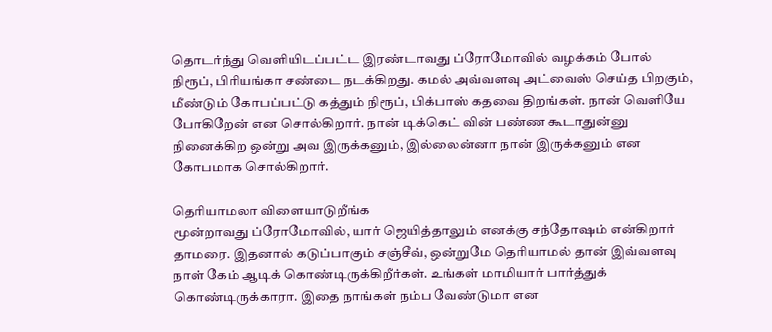தொடர்ந்து வெளியிடப்பட்ட இரண்டாவது ப்ரோமோவில் வழக்கம் போல் நிரூப், பிரியங்கா சண்டை நடக்கிறது. கமல் அவ்வளவு அட்வைஸ் செய்த பிறகும், மீண்டும் கோபப்பட்டு கத்தும் நிரூப், பிக்பாஸ் கதவை திறங்கள். நான் வெளியே போகிறேன் என சொல்கிறார். நான் டிக்கெட் வின் பண்ண கூடாதுன்னு நினைக்கிற ஒன்று அவ இருக்கனும், இல்லைன்னா நான் இருக்கனும் என கோபமாக சொல்கிறார்.

தெரியாமலா விளையாடுறீங்க
மூன்றாவது ப்ரோமோவில், யார் ஜெயித்தாலும் எனக்கு சந்தோஷம் என்கிறார் தாமரை. இதனால் கடுப்பாகும் சஞ்சீவ், ஒன்றுமே தெரியாமல் தான் இவ்வளவு நாள் கேம் ஆடிக் கொண்டிருக்கிறீர்கள். உங்கள் மாமியார் பார்த்துக் கொண்டிருக்காரா. இதை நாங்கள் நம்ப வேண்டுமா என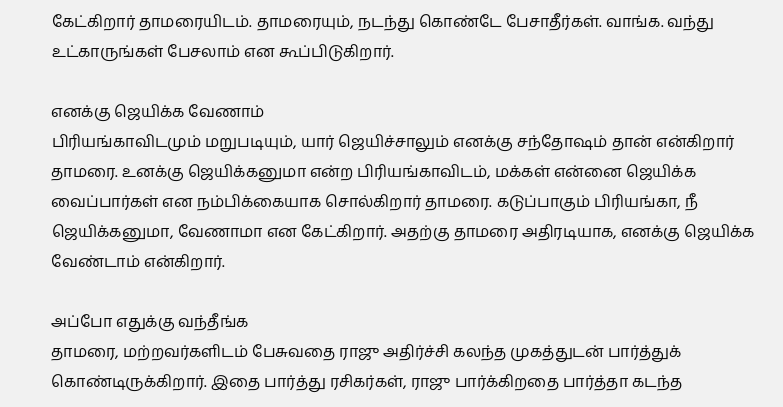கேட்கிறார் தாமரையிடம். தாமரையும், நடந்து கொண்டே பேசாதீர்கள். வாங்க. வந்து உட்காருங்கள் பேசலாம் என கூப்பிடுகிறார்.

எனக்கு ஜெயிக்க வேணாம்
பிரியங்காவிடமும் மறுபடியும், யார் ஜெயிச்சாலும் எனக்கு சந்தோஷம் தான் என்கிறார் தாமரை. உனக்கு ஜெயிக்கனுமா என்ற பிரியங்காவிடம், மக்கள் என்னை ஜெயிக்க வைப்பார்கள் என நம்பிக்கையாக சொல்கிறார் தாமரை. கடுப்பாகும் பிரியங்கா, நீ ஜெயிக்கனுமா, வேணாமா என கேட்கிறார். அதற்கு தாமரை அதிரடியாக, எனக்கு ஜெயிக்க வேண்டாம் என்கிறார்.

அப்போ எதுக்கு வந்தீங்க
தாமரை, மற்றவர்களிடம் பேசுவதை ராஜு அதிர்ச்சி கலந்த முகத்துடன் பார்த்துக் கொண்டிருக்கிறார். இதை பார்த்து ரசிகர்கள், ராஜு பார்க்கிறதை பார்த்தா கடந்த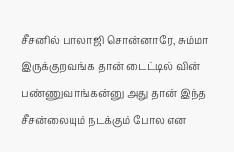சீசனில் பாலாஜி சொன்னாரே, சும்மா இருக்குறவங்க தான் டைட்டில் வின் பண்ணுவாங்கன்னு அது தான் இந்த சீசன்லையும் நடக்கும் போல என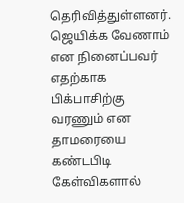தெரிவித்துள்ளனர். ஜெயிக்க வேணாம் என நினைப்பவர் எதற்காக பிக்பாசிற்கு வரணும் என தாமரையை கண்டபிடி கேள்விகளால்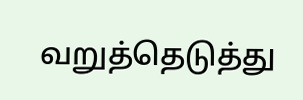வறுத்தெடுத்து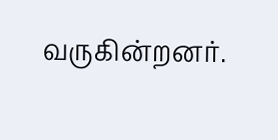வருகின்றனர்.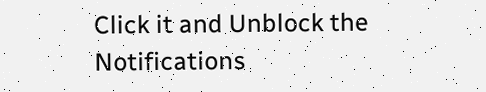Click it and Unblock the Notifications